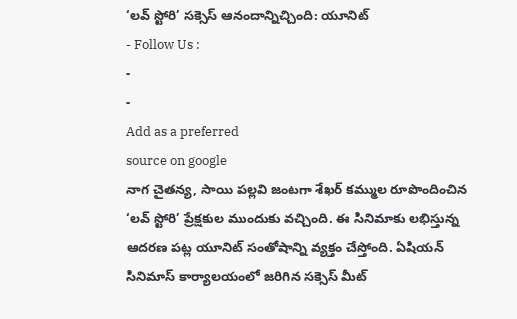‘లవ్ స్టోరి’ సక్సెస్ ఆనందాన్నిచ్చింది: యూనిట్
- Follow Us :
-
-
Add as a preferred
source on google
నాగ చైతన్య, సాయి పల్లవి జంటగా శేఖర్ కమ్ముల రూపొందించిన ‘లవ్ స్టోరి’ ప్రేక్షకుల ముందుకు వచ్చింది. ఈ సినిమాకు లభిస్తున్న ఆదరణ పట్ల యూనిట్ సంతోషాన్ని వ్యక్తం చేస్తోంది. ఏషియన్ సినిమాస్ కార్యాలయంలో జరిగిన సక్సెస్ మీట్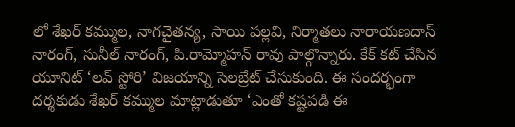లో శేఖర్ కమ్ముల, నాగచైతన్య, సాయి పల్లవి, నిర్మాతలు నారాయణదాస్ నారంగ్, సునీల్ నారంగ్, పి.రామ్మోహన్ రావు పాల్గొన్నారు. కేక్ కట్ చేసిన యూనిట్ ‘లవ్ స్టోరి’ విజయాన్ని సెలబ్రేట్ చేసుకుంది. ఈ సందర్భంగా దర్శకుడు శేఖర్ కమ్ముల మాట్లాడుతూ ‘ఎంతో కష్టపడి ఈ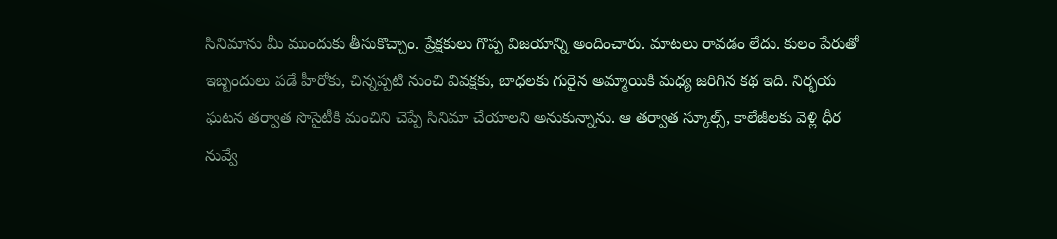సినిమాను మీ ముందుకు తీసుకొచ్చాం. ప్రేక్షకులు గొప్ప విజయాన్ని అందించారు. మాటలు రావడం లేదు. కులం పేరుతో ఇబ్బందులు పడే హీరోకు, చిన్నప్పటి నుంచి వివక్షకు, బాధలకు గురైన అమ్మాయికి మధ్య జరిగిన కథ ఇది. నిర్భయ ఘటన తర్వాత సొసైటీకి మంచిని చెప్పే సినిమా చేయాలని అనుకున్నాను. ఆ తర్వాత స్కూల్స్, కాలేజీలకు వెళ్లి ధీర నువ్వే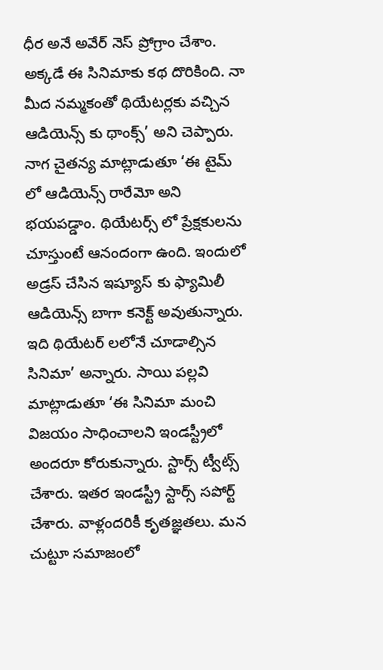ధీర అనే అవేర్ నెస్ ప్రోగ్రాం చేశాం. అక్కడే ఈ సినిమాకు కథ దొరికింది. నా మీద నమ్మకంతో థియేటర్లకు వచ్చిన ఆడియెన్స్ కు థాంక్స్’ అని చెప్పారు.
నాగ చైతన్య మాట్లాడుతూ ‘ఈ టైమ్ లో ఆడియెన్స్ రారేమో అని భయపడ్డాం. థియేటర్స్ లో ప్రేక్షకులను చూస్తుంటే ఆనందంగా ఉంది. ఇందులో అడ్రస్ చేసిన ఇష్యూస్ కు ఫ్యామిలీ ఆడియెన్స్ బాగా కనెక్ట్ అవుతున్నారు. ఇది థియేటర్ లలోనే చూడాల్సిన సినిమా’ అన్నారు. సాయి పల్లవి మాట్లాడుతూ ‘ఈ సినిమా మంచి విజయం సాధించాలని ఇండస్ట్రీలో అందరూ కోరుకున్నారు. స్టార్స్ ట్వీట్స్ చేశారు. ఇతర ఇండస్ట్రీ స్టార్స్ సపోర్ట్ చేశారు. వాళ్లందరికీ కృతజ్ఞతలు. మన చుట్టూ సమాజంలో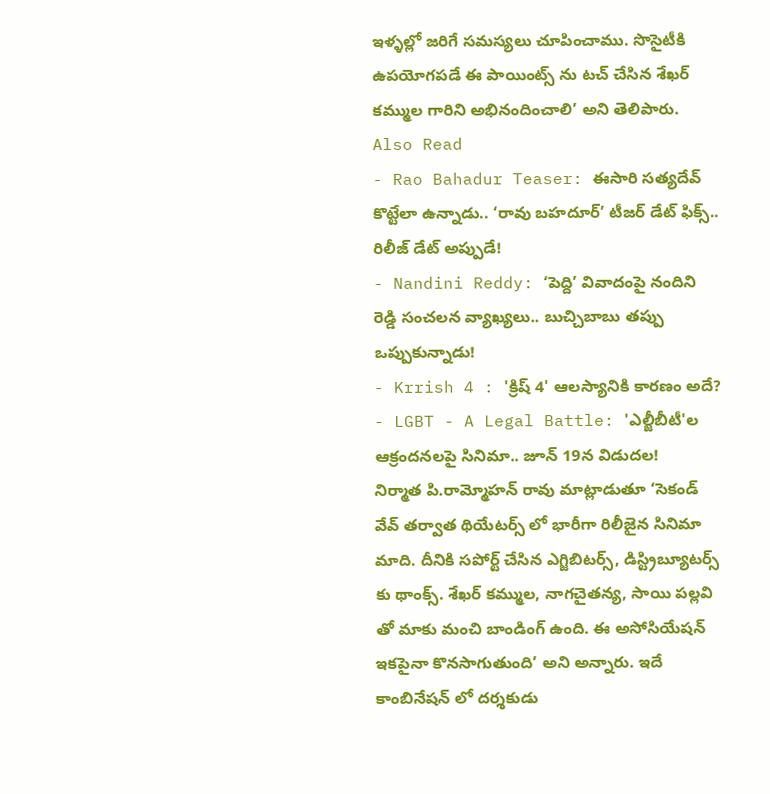ఇళ్ళల్లో జరిగే సమస్యలు చూపించాము. సొసైటీకి ఉపయోగపడే ఈ పాయింట్స్ ను టచ్ చేసిన శేఖర్ కమ్ముల గారిని అభినందించాలి’ అని తెలిపారు.
Also Read
- Rao Bahadur Teaser: ఈసారి సత్యదేవ్ కొట్టేలా ఉన్నాడు.. ‘రావు బహదూర్’ టీజర్ డేట్ ఫిక్స్.. రిలీజ్ డేట్ అప్పుడే!
- Nandini Reddy: ‘పెద్ది’ వివాదంపై నందిని రెడ్డి సంచలన వ్యాఖ్యలు.. బుచ్చిబాబు తప్పు ఒప్పుకున్నాడు!
- Krrish 4 : 'క్రిష్ 4' ఆలస్యానికి కారణం అదే?
- LGBT - A Legal Battle: 'ఎల్జీబీటీ'ల ఆక్రందనలపై సినిమా.. జూన్ 19న విడుదల!
నిర్మాత పి.రామ్మోహన్ రావు మాట్లాడుతూ ‘సెకండ్ వేవ్ తర్వాత థియేటర్స్ లో భారీగా రిలీజైన సినిమా మాది. దీనికి సపోర్ట్ చేసిన ఎగ్జిబిటర్స్, డిస్ట్రిబ్యూటర్స్ కు థాంక్స్. శేఖర్ కమ్ముల, నాగచైతన్య, సాయి పల్లవి తో మాకు మంచి బాండింగ్ ఉంది. ఈ అసోసియేషన్ ఇకపైనా కొనసాగుతుంది’ అని అన్నారు. ఇదే కాంబినేషన్ లో దర్శకుడు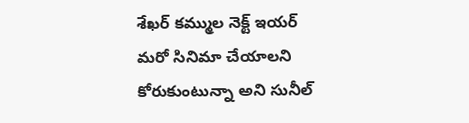శేఖర్ కమ్ముల నెక్ట్ ఇయర్ మరో సినిమా చేయాలని కోరుకుంటున్నా అని సునీల్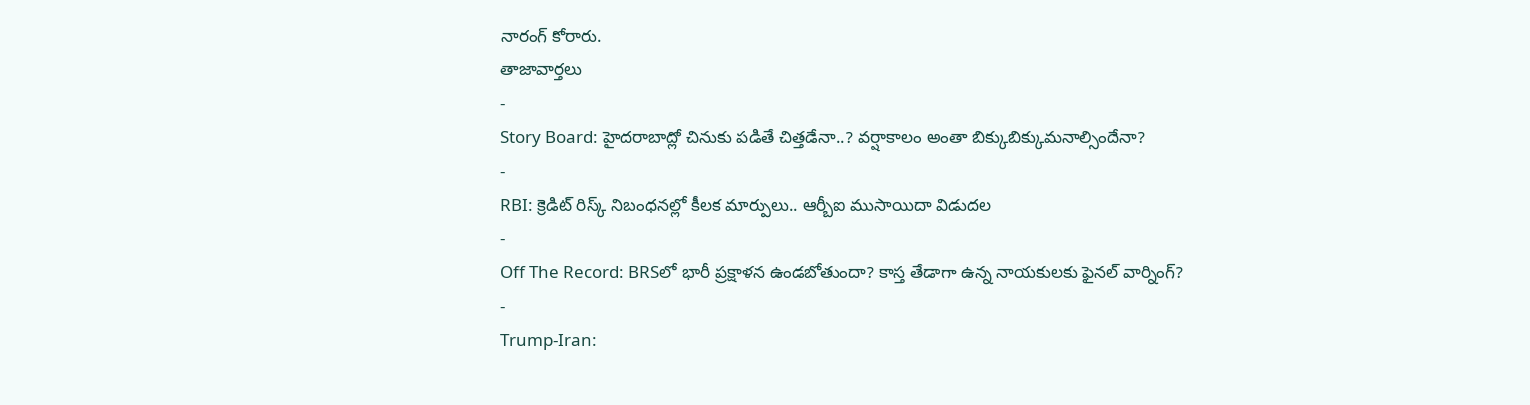నారంగ్ కోరారు.
తాజావార్తలు
-
Story Board: హైదరాబాద్లో చినుకు పడితే చిత్తడేనా..? వర్షాకాలం అంతా బిక్కుబిక్కుమనాల్సిందేనా?
-
RBI: క్రెడిట్ రిస్క్ నిబంధనల్లో కీలక మార్పులు.. ఆర్బీఐ ముసాయిదా విడుదల
-
Off The Record: BRSలో భారీ ప్రక్షాళన ఉండబోతుందా? కాస్త తేడాగా ఉన్న నాయకులకు ఫైనల్ వార్నింగ్?
-
Trump-Iran: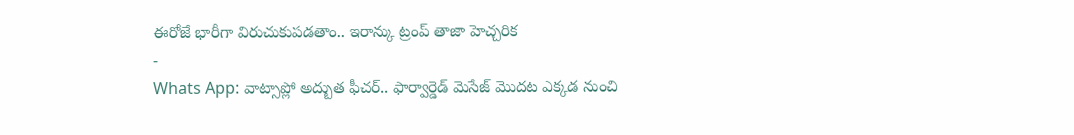ఈరోజే భారీగా విరుచుకుపడతాం.. ఇరాన్కు ట్రంప్ తాజా హెచ్చరిక
-
Whats App: వాట్సాప్లో అద్బుత ఫీచర్.. ఫార్వార్డెడ్ మెసేజ్ మొదట ఎక్కడ నుంచి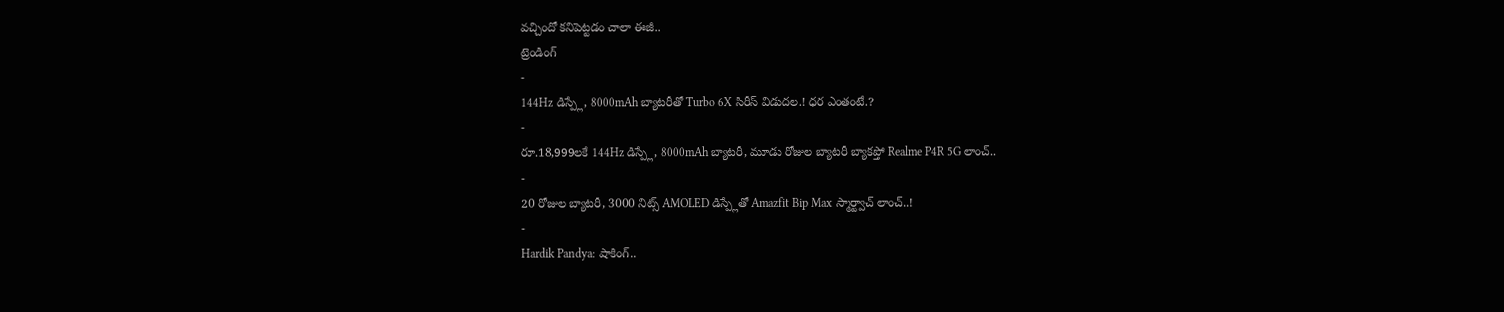వచ్చిందో కనిపెట్టడం చాలా ఈజీ..
ట్రెండింగ్
-
144Hz డిస్ప్లే, 8000mAh బ్యాటరీతో Turbo 6X సిరీస్ విడుదల.! ధర ఎంతంటే.?
-
రూ.18,999లకే 144Hz డిస్ప్లే, 8000mAh బ్యాటరీ, మూడు రోజుల బ్యాటరీ బ్యాకప్తో Realme P4R 5G లాంచ్..
-
20 రోజుల బ్యాటరీ, 3000 నిట్స్ AMOLED డిస్ప్లేతో Amazfit Bip Max స్మార్ట్వాచ్ లాంచ్..!
-
Hardik Pandya: షాకింగ్..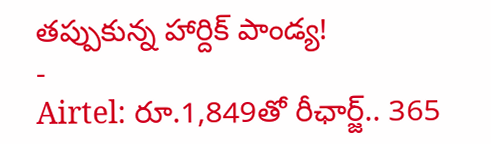తప్పుకున్న హార్దిక్ పాండ్య!
-
Airtel: రూ.1,849తో రీఛార్జ్.. 365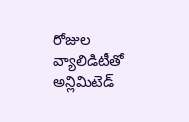రోజుల వ్యాలిడిటీతో అన్లిమిటెడ్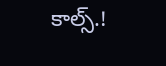కాల్స్.!